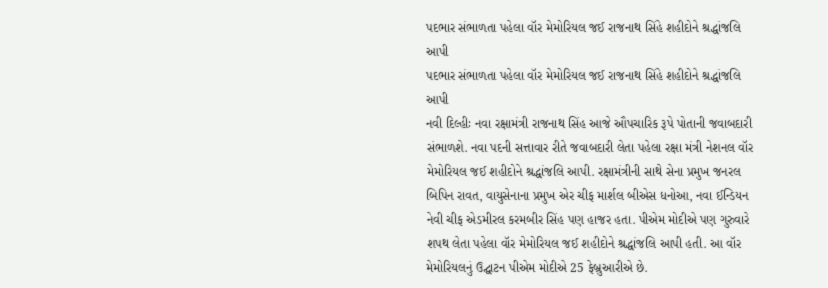પદભાર સંભાળતા પહેલા વૉર મેમોરિયલ જઈ રાજનાથ સિંહે શહીદોને શ્રદ્ધાંજલિ આપી
પદભાર સંભાળતા પહેલા વૉર મેમોરિયલ જઈ રાજનાથ સિંહે શહીદોને શ્રદ્ધાંજલિ આપી
નવી દિલ્હીઃ નવા રક્ષામંત્રી રાજનાથ સિંહ આજે ઔપચારિક રૂપે પોતાની જવાબદારી સંભાળશે. નવા પદની સત્તાવાર રીતે જવાબદારી લેતા પહેલા રક્ષા મંત્રી નેશનલ વૉર મેમોરિયલ જઈ શહીદોને શ્રદ્ધાંજલિ આપી. રક્ષામંત્રીની સાથે સેના પ્રમુખ જનરલ બિપિન રાવત, વાયુસેનાના પ્રમુખ એર ચીફ માર્શલ બીએસ ધનોઆ, નવા ઈન્ડિયન નેવી ચીફ એડમીરલ કરમબીર સિંહ પણ હાજર હતા. પીએમ મોદીએ પણ ગુરુવારે શપથ લેતા પહેલા વૉર મેમોરિયલ જઈ શહીદોને શ્રદ્ધાંજલિ આપી હતી. આ વૉર મેમોરિયલનું ઉદ્ઘાટન પીએમ મોદીએ 25 ફેબ્રુઆરીએ છે.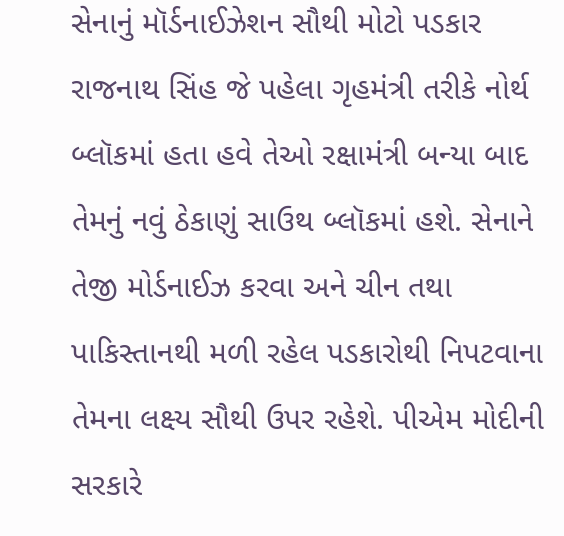સેનાનું મૉર્ડનાઈઝેશન સૌથી મોટો પડકાર
રાજનાથ સિંહ જે પહેલા ગૃહમંત્રી તરીકે નોર્થ બ્લૉકમાં હતા હવે તેઓ રક્ષામંત્રી બન્યા બાદ તેમનું નવું ઠેકાણું સાઉથ બ્લૉકમાં હશે. સેનાને તેજી મોર્ડનાઈઝ કરવા અને ચીન તથા પાકિસ્તાનથી મળી રહેલ પડકારોથી નિપટવાના તેમના લક્ષ્ય સૌથી ઉપર રહેશે. પીએમ મોદીની સરકારે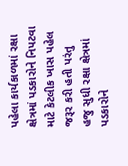પહેલા કાર્યકાળમાં રક્ષા ક્ષેત્રમાં પડકારોને નિપટવા માટે કેટલીક ખાસ પહેલ જરૂર કરી હતી પરંતુ હજુ સુધી રક્ષા ક્ષેત્રમાં પડકારોને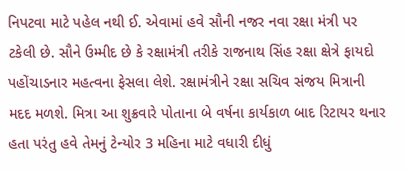નિપટવા માટે પહેલ નથી ઈ. એવામાં હવે સૌની નજર નવા રક્ષા મંત્રી પર ટકેલી છે. સૌને ઉમ્મીદ છે કે રક્ષામંત્રી તરીકે રાજનાથ સિંહ રક્ષા ક્ષેત્રે ફાયદો પહોંચાડનાર મહત્વના ફેસલા લેશે. રક્ષામંત્રીને રક્ષા સચિવ સંજય મિત્રાની મદદ મળશે. મિત્રા આ શુક્રવારે પોતાના બે વર્ષના કાર્યકાળ બાદ રિટાયર થનાર હતા પરંતુ હવે તેમનું ટેન્યોર 3 મહિના માટે વધારી દીધું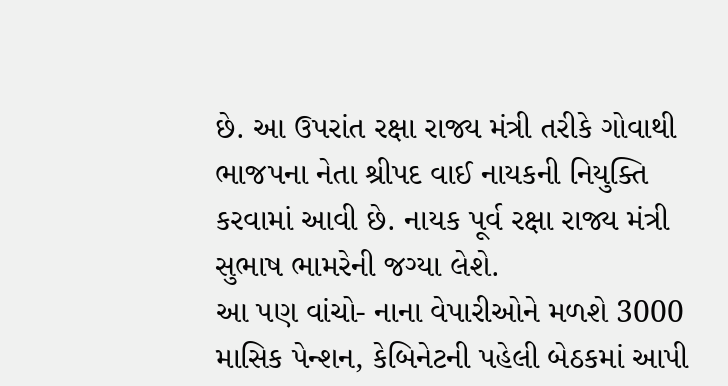છે. આ ઉપરાંત રક્ષા રાજ્ય મંત્રી તરીકે ગોવાથી ભાજપના નેતા શ્રીપદ વાઈ નાયકની નિયુક્તિ કરવામાં આવી છે. નાયક પૂર્વ રક્ષા રાજ્ય મંત્રી સુભાષ ભામરેની જગ્યા લેશે.
આ પણ વાંચો- નાના વેપારીઓને મળશે 3000 માસિક પેન્શન, કેબિનેટની પહેલી બેઠકમાં આપી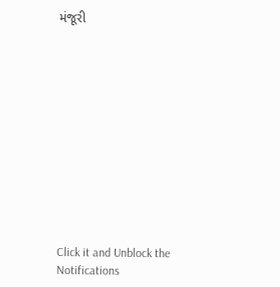મંજૂરી












Click it and Unblock the Notifications